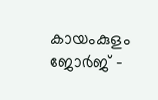കായംകുളം ജോർജ് -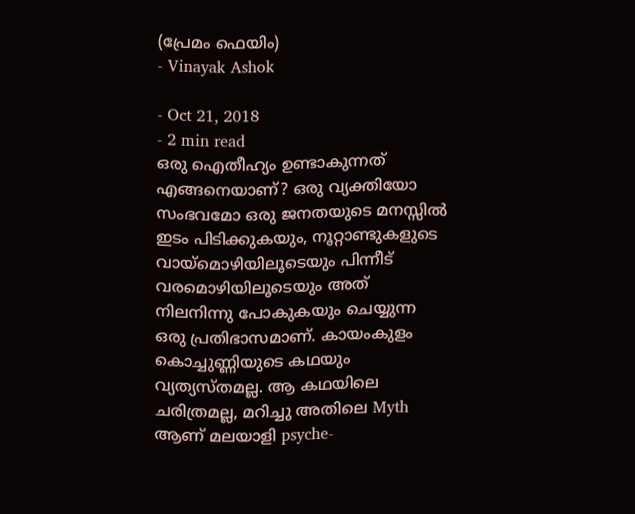(പ്രേമം ഫെയിം)
- Vinayak Ashok

- Oct 21, 2018
- 2 min read
ഒരു ഐതീഹ്യം ഉണ്ടാകുന്നത് എങ്ങനെയാണ്? ഒരു വ്യക്തിയോ സംഭവമോ ഒരു ജനതയുടെ മനസ്സിൽ ഇടം പിടിക്കുകയും, നൂറ്റാണ്ടുകളുടെ വായ്മൊഴിയിലൂടെയും പിന്നീട് വരമൊഴിയിലൂടെയും അത് നിലനിന്നു പോകുകയും ചെയ്യുന്ന ഒരു പ്രതിഭാസമാണ്. കായംകുളം കൊച്ചുണ്ണിയുടെ കഥയും വ്യത്യസ്തമല്ല. ആ കഥയിലെ ചരിത്രമല്ല, മറിച്ചു അതിലെ Myth ആണ് മലയാളി psyche-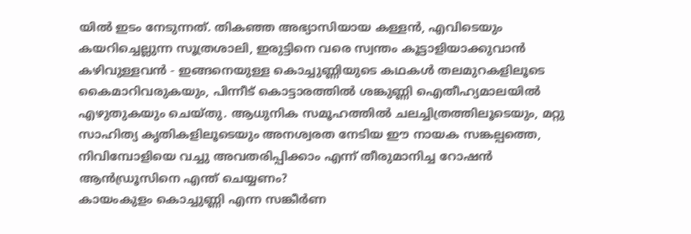യിൽ ഇടം നേടുന്നത്. തികഞ്ഞ അഭ്യാസിയായ കള്ളൻ, എവിടെയും കയറിച്ചെല്ലുന്ന സൂത്രശാലി, ഇരുട്ടിനെ വരെ സ്വന്തം കൂട്ടാളിയാക്കുവാൻ കഴിവുള്ളവൻ - ഇങ്ങനെയുള്ള കൊച്ചുണ്ണിയുടെ കഥകൾ തലമുറകളിലൂടെ കൈമാറിവരുകയും, പിന്നീട് കൊട്ടാരത്തിൽ ശങ്കുണ്ണി ഐതീഹ്യമാലയിൽ എഴുതുകയും ചെയ്തു. ആധുനിക സമൂഹത്തിൽ ചലച്ചിത്രത്തിലൂടെയും, മറ്റു സാഹിത്യ കൃതികളിലൂടെയും അനശ്വരത നേടിയ ഈ നായക സങ്കല്പത്തെ, നിവിമ്പോളിയെ വച്ചു അവതരിപ്പിക്കാം എന്ന് തീരുമാനിച്ച റോഷൻ ആൻഡ്രൂസിനെ എന്ത് ചെയ്യണം?
കായംകുളം കൊച്ചുണ്ണി എന്ന സങ്കീർണ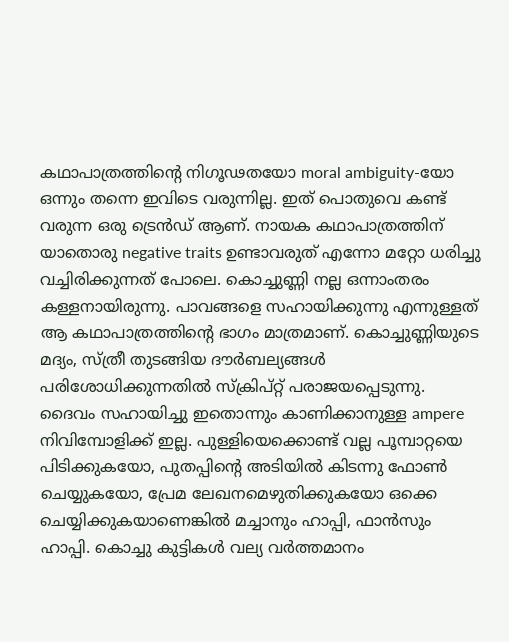കഥാപാത്രത്തിന്റെ നിഗൂഢതയോ moral ambiguity-യോ ഒന്നും തന്നെ ഇവിടെ വരുന്നില്ല. ഇത് പൊതുവെ കണ്ട് വരുന്ന ഒരു ട്രെൻഡ് ആണ്. നായക കഥാപാത്രത്തിന് യാതൊരു negative traits ഉണ്ടാവരുത് എന്നോ മറ്റോ ധരിച്ചു വച്ചിരിക്കുന്നത് പോലെ. കൊച്ചുണ്ണി നല്ല ഒന്നാംതരം കള്ളനായിരുന്നു. പാവങ്ങളെ സഹായിക്കുന്നു എന്നുള്ളത് ആ കഥാപാത്രത്തിന്റെ ഭാഗം മാത്രമാണ്. കൊച്ചുണ്ണിയുടെ മദ്യം, സ്ത്രീ തുടങ്ങിയ ദൗർബല്യങ്ങൾ പരിശോധിക്കുന്നതിൽ സ്ക്രിപ്റ്റ് പരാജയപ്പെടുന്നു. ദൈവം സഹായിച്ചു ഇതൊന്നും കാണിക്കാനുള്ള ampere നിവിമ്പോളിക്ക് ഇല്ല. പുള്ളിയെക്കൊണ്ട് വല്ല പൂമ്പാറ്റയെ പിടിക്കുകയോ, പുതപ്പിന്റെ അടിയിൽ കിടന്നു ഫോൺ ചെയ്യുകയോ, പ്രേമ ലേഖനമെഴുതിക്കുകയോ ഒക്കെ ചെയ്യിക്കുകയാണെങ്കിൽ മച്ചാനും ഹാപ്പി, ഫാൻസും ഹാപ്പി. കൊച്ചു കുട്ടികൾ വല്യ വർത്തമാനം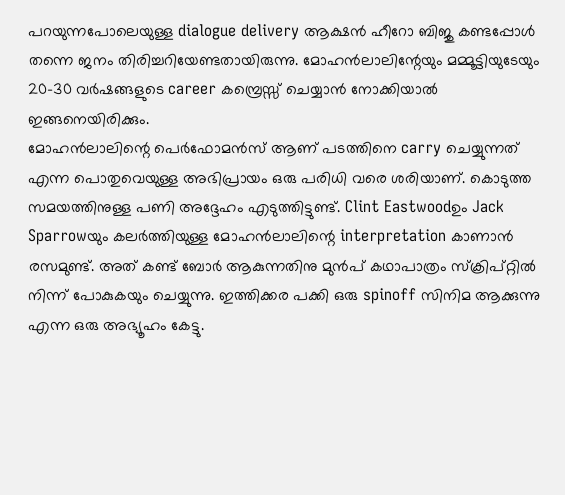പറയുന്നപോലെയുള്ള dialogue delivery ആക്ഷൻ ഹീറോ ബിജു കണ്ടപ്പോൾ തന്നെ ജനം തിരിച്ചറിയേണ്ടതായിരുന്നു. മോഹൻലാലിന്റേയും മമ്മൂട്ടിയുടേയും 20-30 വർഷങ്ങളുടെ career കമ്പ്രെസ്സ് ചെയ്യാൻ നോക്കിയാൽ ഇങ്ങനെയിരിക്കും.
മോഹൻലാലിന്റെ പെർഫോമൻസ് ആണ് പടത്തിനെ carry ചെയ്യുന്നത് എന്ന പൊതുവെയുള്ള അഭിപ്രായം ഒരു പരിധി വരെ ശരിയാണ്. കൊടുത്ത സമയത്തിനുള്ള പണി അദ്ദേഹം എടുത്തിട്ടുണ്ട്. Clint Eastwoodഉം Jack Sparrowയും കലർത്തിയുള്ള മോഹൻലാലിന്റെ interpretation കാണാൻ രസമുണ്ട്. അത് കണ്ട് ബോർ ആകുന്നതിനു മുൻപ് കഥാപാത്രം സ്ക്രിപ്റ്റിൽ നിന്ന് പോകുകയും ചെയ്യുന്നു. ഇത്തിക്കര പക്കി ഒരു spinoff സിനിമ ആക്കുന്നു എന്ന ഒരു അഭ്യൂഹം കേട്ടു.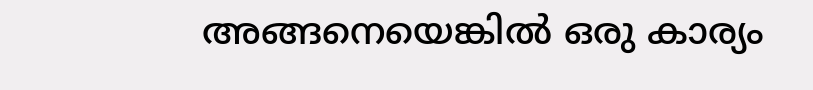അങ്ങനെയെങ്കിൽ ഒരു കാര്യം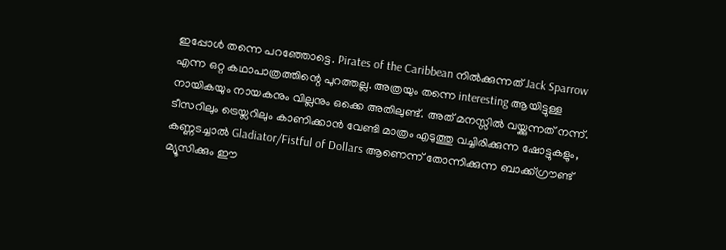ഇപ്പോൾ തന്നെ പറഞ്ഞോട്ടെ. Pirates of the Caribbean നിൽക്കുന്നത് Jack Sparrow എന്ന ഒറ്റ കഥാപാത്രത്തിന്റെ പുറത്തല്ല. അത്രയും തന്നെ interesting ആയിട്ടുള്ള നായികയും നായകനും വില്ലനും ഒക്കെ അതിലുണ്ട്. അത് മനസ്സിൽ വയ്ക്കുന്നത് നന്ന്.
ടീസറിലും ട്രെയ്ലറിലും കാണിക്കാൻ വേണ്ടി മാത്രം എടുത്തു വച്ചിരിക്കുന്ന ഷോട്ടുകളും, കണ്ണടച്ചാൽ Gladiator/Fistful of Dollars ആണെന്ന് തോന്നിക്കുന്ന ബാക്ക്ഗ്രൗണ്ട് മ്യൂസിക്കും ഈ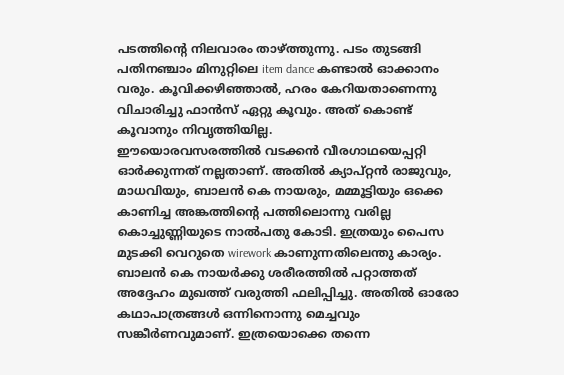പടത്തിന്റെ നിലവാരം താഴ്ത്തുന്നു. പടം തുടങ്ങി പതിനഞ്ചാം മിനുറ്റിലെ item dance കണ്ടാൽ ഓക്കാനം വരും. കൂവിക്കഴിഞ്ഞാൽ, ഹരം കേറിയതാണെന്നു വിചാരിച്ചു ഫാൻസ് ഏറ്റു കൂവും. അത് കൊണ്ട് കൂവാനും നിവൃത്തിയില്ല.
ഈയൊരവസരത്തിൽ വടക്കൻ വീരഗാഥയെപ്പറ്റി ഓർക്കുന്നത് നല്ലതാണ്. അതിൽ ക്യാപ്റ്റൻ രാജുവും, മാധവിയും, ബാലൻ കെ നായരും, മമ്മൂട്ടിയും ഒക്കെ കാണിച്ച അങ്കത്തിന്റെ പത്തിലൊന്നു വരില്ല കൊച്ചുണ്ണിയുടെ നാൽപതു കോടി. ഇത്രയും പൈസ മുടക്കി വെറുതെ wirework കാണുന്നതിലെന്തു കാര്യം. ബാലൻ കെ നായർക്കു ശരീരത്തിൽ പറ്റാത്തത് അദ്ദേഹം മുഖത്ത് വരുത്തി ഫലിപ്പിച്ചു. അതിൽ ഓരോ കഥാപാത്രങ്ങൾ ഒന്നിനൊന്നു മെച്ചവും സങ്കീർണവുമാണ്. ഇത്രയൊക്കെ തന്നെ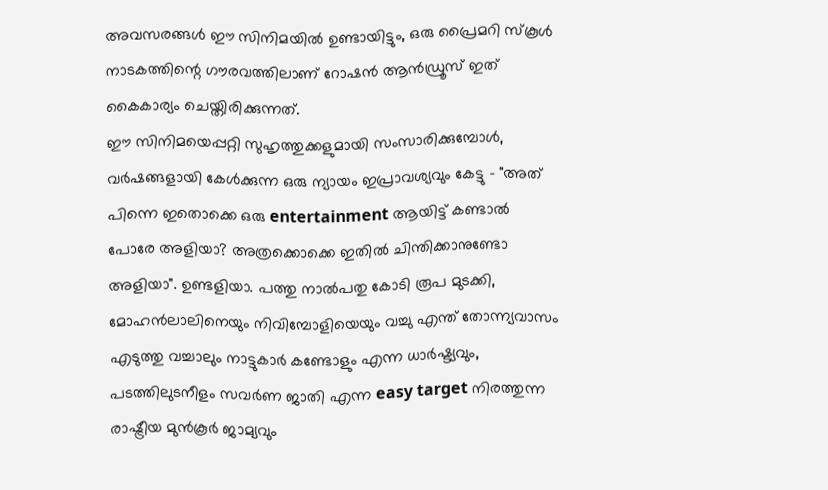അവസരങ്ങൾ ഈ സിനിമയിൽ ഉണ്ടായിട്ടും, ഒരു പ്രൈമറി സ്കൂൾ നാടകത്തിന്റെ ഗൗരവത്തിലാണ് റോഷൻ ആൻഡ്രൂസ് ഇത് കൈകാര്യം ചെയ്തിരിക്കുന്നത്.
ഈ സിനിമയെപ്പറ്റി സുഹൃത്തുക്കളുമായി സംസാരിക്കുമ്പോൾ, വർഷങ്ങളായി കേൾക്കുന്ന ഒരു ന്യായം ഇപ്രാവശ്യവും കേട്ടു - "അത് പിന്നെ ഇതൊക്കെ ഒരു entertainment ആയിട്ട് കണ്ടാൽ പോരേ അളിയാ? അത്രക്കൊക്കെ ഇതിൽ ചിന്തിക്കാനുണ്ടോ അളിയാ". ഉണ്ടളിയാ. പത്തു നാൽപതു കോടി രൂപ മുടക്കി, മോഹൻലാലിനെയും നിവിമ്പോളിയെയും വച്ചു എന്ത് തോന്ന്യവാസം എടുത്തു വച്ചാലും നാട്ടുകാർ കണ്ടോളും എന്ന ധാർഷ്ട്യവും, പടത്തിലുടനീളം സവർണ ജാതി എന്ന easy target നിരത്തുന്ന രാഷ്ട്രീയ മുൻകൂർ ജാമ്യവും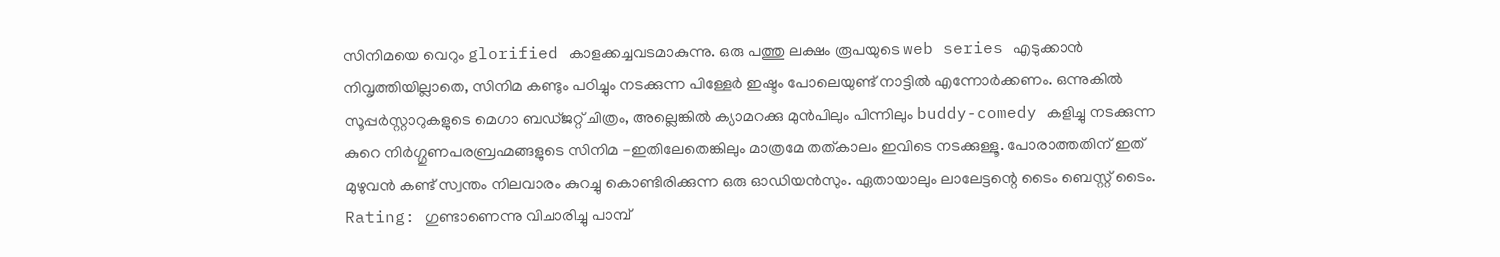സിനിമയെ വെറും glorified കാളക്കച്ചവടമാകുന്നു. ഒരു പത്തു ലക്ഷം രൂപയുടെ web series എടുക്കാൻ നിവൃത്തിയില്ലാതെ, സിനിമ കണ്ടും പഠിച്ചും നടക്കുന്ന പിള്ളേർ ഇഷ്ടം പോലെയുണ്ട് നാട്ടിൽ എന്നോർക്കണം. ഒന്നുകിൽ സൂപ്പർസ്റ്റാറുകളുടെ മെഗാ ബഡ്ജറ്റ് ചിത്രം, അല്ലെങ്കിൽ ക്യാമറക്കു മുൻപിലും പിന്നിലും buddy-comedy കളിച്ചു നടക്കുന്ന കുറെ നിർഗ്ഗുണപരബ്രഹ്മങ്ങളുടെ സിനിമ -ഇതിലേതെങ്കിലും മാത്രമേ തത്കാലം ഇവിടെ നടക്കുള്ളൂ. പോരാത്തതിന് ഇത് മുഴുവൻ കണ്ട് സ്വന്തം നിലവാരം കുറച്ചു കൊണ്ടിരിക്കുന്ന ഒരു ഓഡിയൻസും. ഏതായാലും ലാലേട്ടന്റെ ടൈം ബെസ്റ്റ് ടൈം.
Rating: ഗുണ്ടാണെന്നു വിചാരിച്ചു പാമ്പ്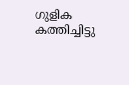ഗുളിക കത്തിച്ചിട്ടു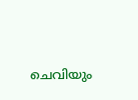ചെവിയും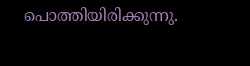പൊത്തിയിരിക്കുന്നു.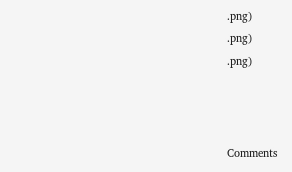.png)
.png)
.png)



Comments